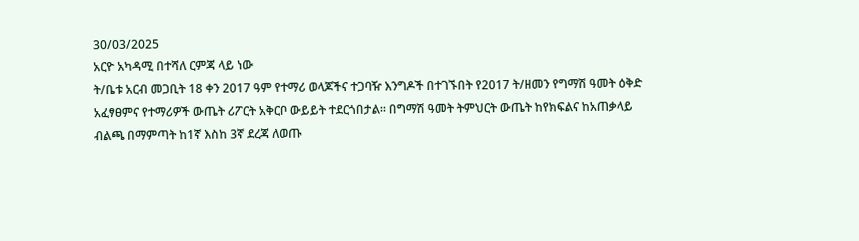30/03/2025
አርዮ አካዳሚ በተሻለ ርምጃ ላይ ነው
ት/ቤቱ አርብ መጋቢት 18 ቀን 2017 ዓም የተማሪ ወላጆችና ተጋባዥ እንግዶች በተገኙበት የ2017 ት/ዘመን የግማሽ ዓመት ዕቅድ አፈፃፀምና የተማሪዎች ውጤት ሪፖርት አቅርቦ ውይይት ተደርጎበታል። በግማሽ ዓመት ትምህርት ውጤት ከየክፍልና ከአጠቃላይ ብልጫ በማምጣት ከ1ኛ እስከ 3ኛ ደረጃ ለወጡ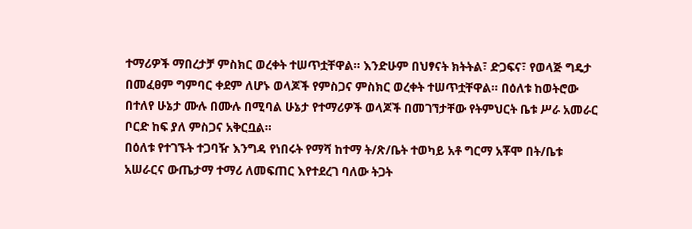ተማሪዎች ማበረታቻ ምስክር ወረቀት ተሠጥቷቸዋል። እንድሁም በህፃናት ክትትል፣ ድጋፍና፣ የወላጅ ግዴታ በመፈፀም ግምባር ቀደም ለሆኑ ወላጆች የምስጋና ምስክር ወረቀት ተሠጥቷቸዋል። በዕለቱ ከወትሮው በተለየ ሁኔታ ሙሉ በሙሉ በሚባል ሁኔታ የተማሪዎች ወላጆች በመገኘታቸው የትምህርት ቤቱ ሥራ አመራር ቦርድ ከፍ ያለ ምስጋና አቅርቧል።
በዕለቱ የተገኙት ተጋባዥ እንግዳ የነበሩት የማሻ ከተማ ት/ጽ/ቤት ተወካይ አቶ ግርማ አቾሞ በት/ቤቱ አሠራርና ውጤታማ ተማሪ ለመፍጠር እየተደረገ ባለው ትጋት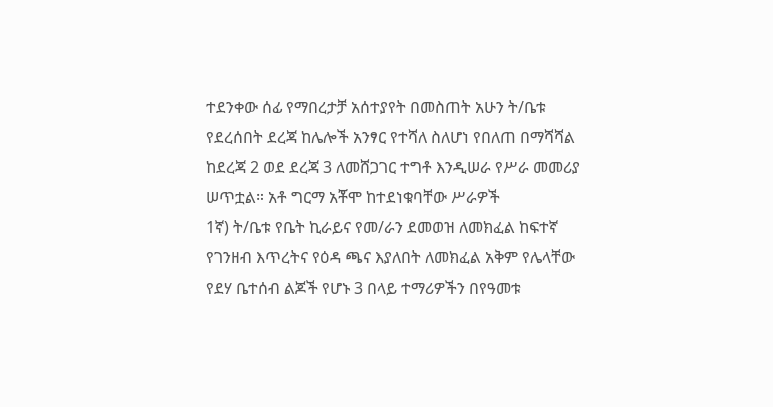ተደንቀው ሰፊ የማበረታቻ አሰተያየት በመስጠት አሁን ት/ቤቱ የደረሰበት ደረጃ ከሌሎች አንፃር የተሻለ ስለሆነ የበለጠ በማሻሻል ከደረጃ 2 ወደ ደረጃ 3 ለመሸጋገር ተግቶ እንዲሠራ የሥራ መመሪያ ሠጥቷል። አቶ ግርማ አቾሞ ከተደነቁባቸው ሥራዎች
1ኛ) ት/ቤቱ የቤት ኪራይና የመ/ራን ደመወዝ ለመክፈል ከፍተኛ የገንዘብ እጥረትና የዕዳ ጫና እያለበት ለመክፈል አቅም የሌላቸው የደሃ ቤተሰብ ልጆች የሆኑ 3 በላይ ተማሪዎችን በየዓመቱ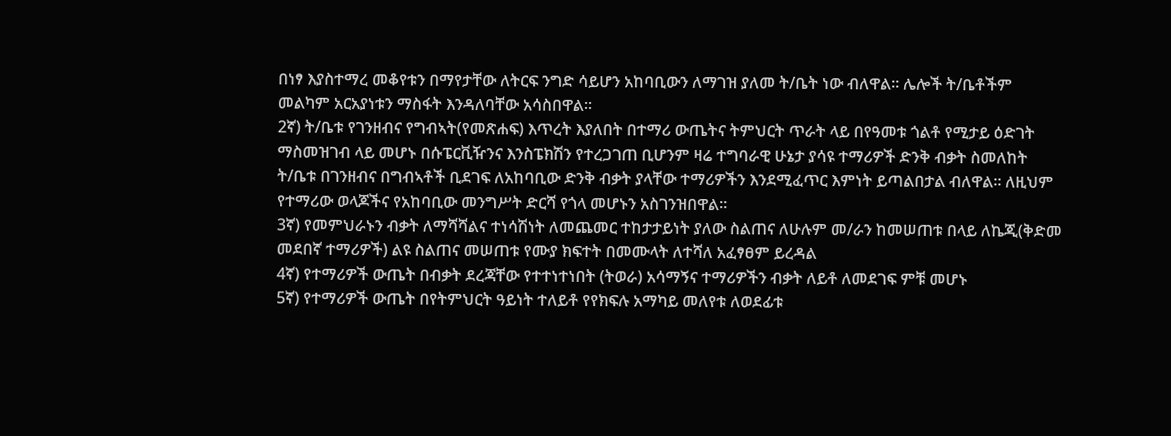በነፃ እያስተማረ መቆየቱን በማየታቸው ለትርፍ ንግድ ሳይሆን አከባቢውን ለማገዝ ያለመ ት/ቤት ነው ብለዋል። ሌሎች ት/ቤቶችም መልካም አርአያነቱን ማስፋት እንዳለባቸው አሳስበዋል።
2ኛ) ት/ቤቱ የገንዘብና የግብኣት(የመጽሐፍ) እጥረት እያለበት በተማሪ ውጤትና ትምህርት ጥራት ላይ በየዓመቱ ጎልቶ የሚታይ ዕድገት ማስመዝገብ ላይ መሆኑ በሱፔርቪዥንና እንስፔክሽን የተረጋገጠ ቢሆንም ዛሬ ተግባራዊ ሁኔታ ያሳዩ ተማሪዎች ድንቅ ብቃት ስመለከት ት/ቤቱ በገንዘብና በግብኣቶች ቢደገፍ ለአከባቢው ድንቅ ብቃት ያላቸው ተማሪዎችን እንደሚፈጥር እምነት ይጣልበታል ብለዋል። ለዚህም የተማሪው ወላጆችና የአከባቢው መንግሥት ድርሻ የጎላ መሆኑን አስገንዝበዋል።
3ኛ) የመምህራኑን ብቃት ለማሻሻልና ተነሳሽነት ለመጨመር ተከታታይነት ያለው ስልጠና ለሁሉም መ/ራን ከመሠጠቱ በላይ ለኬጂ(ቅድመ መደበኛ ተማሪዎች) ልዩ ስልጠና መሠጠቱ የሙያ ክፍተት በመሙላት ለተሻለ አፈፃፀም ይረዳል
4ኛ) የተማሪዎች ውጤት በብቃት ደረጃቸው የተተነተነበት (ትወራ) አሳማኝና ተማሪዎችን ብቃት ለይቶ ለመደገፍ ምቹ መሆኑ
5ኛ) የተማሪዎች ውጤት በየትምህርት ዓይነት ተለይቶ የየክፍሉ አማካይ መለየቱ ለወደፊቱ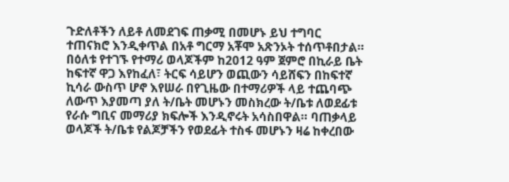ጉድለቶችን ለይቶ ለመደገፍ ጠቃሚ በመሆኑ ይህ ተግባር ተጠናክሮ እንዲቀጥል በአቶ ግርማ አቾሞ አጽንኦት ተሰጥቶበታል።
በዕለቱ የተገኙ የተማሪ ወላጆችም ከ2012 ዓም ጀምሮ በኪራይ ቤት ከፍተኛ ዋጋ እየከፈለ፣ ትርፍ ሳይሆን ወጪውን ሳይሸፍን በከፍተኛ ኪሳራ ውስጥ ሆኖ እየሠራ በየጊዜው በተማሪዎች ላይ ተጨባጭ ለውጥ እያመጣ ያለ ት/ቤት መሆኑን መስክረው ት/ቤቱ ለወደፊቱ የራሱ ግቢና መማሪያ ክፍሎች እንዲኖሩት አሳስበዋል። ባጠቃላይ ወላጆች ት/ቤቱ የልጆቻችን የወደፊት ተስፋ መሆኑን ዛሬ ከቀረበው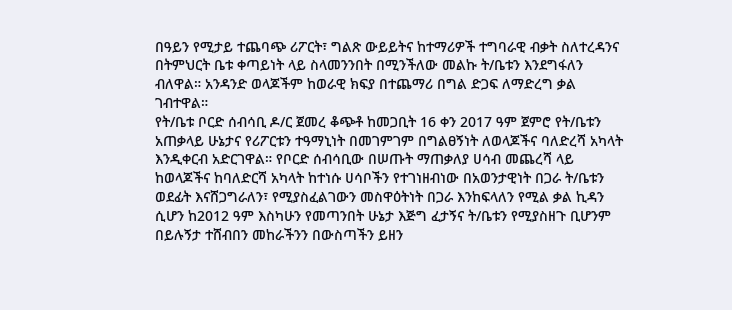በዓይን የሚታይ ተጨባጭ ሪፖርት፣ ግልጽ ውይይትና ከተማሪዎች ተግባራዊ ብቃት ስለተረዳንና በትምህርት ቤቱ ቀጣይነት ላይ ስላመንንበት በሚንችለው መልኩ ት/ቤቱን እንደግፋለን ብለዋል። አንዳንድ ወላጆችም ከወራዊ ክፍያ በተጨማሪ በግል ድጋፍ ለማድረግ ቃል ገብተዋል።
የት/ቤቱ ቦርድ ሰብሳቢ ዶ/ር ጀመረ ቆጭቶ ከመጋቢት 16 ቀን 2017 ዓም ጀምሮ የት/ቤቱን አጠቃላይ ሁኔታና የሪፖርቱን ተዓማኒነት በመገምገም በግልፀኝነት ለወላጆችና ባለድረሻ አካላት እንዲቀርብ አድርገዋል። የቦርድ ሰብሳቢው በሠጡት ማጠቃለያ ሀሳብ መጨረሻ ላይ ከወላጆችና ከባለድርሻ አካላት ከተነሱ ሀሳቦችን የተገነዘብነው በአወንታዊነት በጋራ ት/ቤቱን ወደፊት እናሸጋግራለን፣ የሚያስፈልገውን መስዋዕትነት በጋራ እንከፍላለን የሚል ቃል ኪዳን ሲሆን ከ2012 ዓም እስካሁን የመጣንበት ሁኔታ እጅግ ፈታኝና ት/ቤቱን የሚያስዘጉ ቢሆንም በይሉኝታ ተሸብበን መከራችንን በውስጣችን ይዘን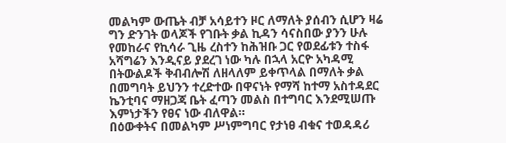መልካም ውጤት ብቻ አሳይተን ዞር ለማለት ያሰብን ሲሆን ዛሬ ግን ድንገት ወላጆች የገቡት ቃል ኪዳን ሳናስበው ያንን ሁሉ የመከራና የኪሳራ ጊዜ ረስተን ከሕዝቡ ጋር የወደፊቱን ተስፋ አሻግሬን እንዲናይ ያደረገ ነው ካሉ በኋላ አርዮ አካዳሚ በትውልዶች ቅብብሎሽ ለዘላለም ይቀጥላል በማለት ቃል በመግባት ይህንን ተረድተው በዋናነት የማሻ ከተማ አስተዳደር ኬንቲባና ማዘጋጃ ቤት ፈጣን መልስ በተግባር እንደሚሠጡ እምነታችን የፀና ነው ብለዋል።
በዕውቀትና በመልካም ሥነምግባር የታነፀ ብቁና ተወዳዳሪ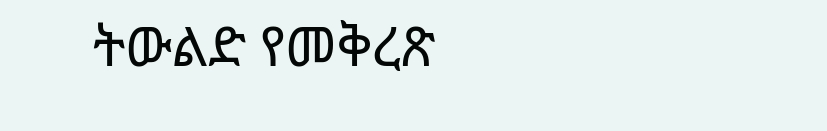ትውልድ የመቅረጽ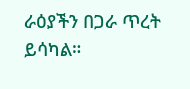ራዕያችን በጋራ ጥረት ይሳካል።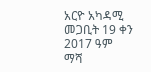አርዮ አካዳሚ
መጋቢት 19 ቀን 2017 ዓም
ማሻ